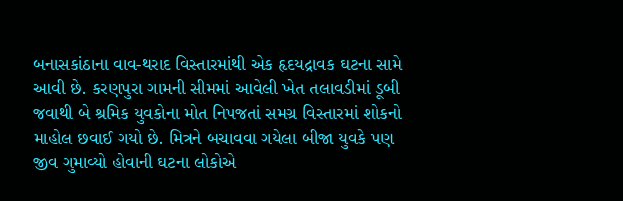બનાસકાંઠાના વાવ-થરાદ વિસ્તારમાંથી એક હૃદયદ્રાવક ઘટના સામે આવી છે. કરણપુરા ગામની સીમમાં આવેલી ખેત તલાવડીમાં ડૂબી જવાથી બે શ્રમિક યુવકોના મોત નિપજતાં સમગ્ર વિસ્તારમાં શોકનો માહોલ છવાઈ ગયો છે. મિત્રને બચાવવા ગયેલા બીજા યુવકે પણ જીવ ગુમાવ્યો હોવાની ઘટના લોકોએ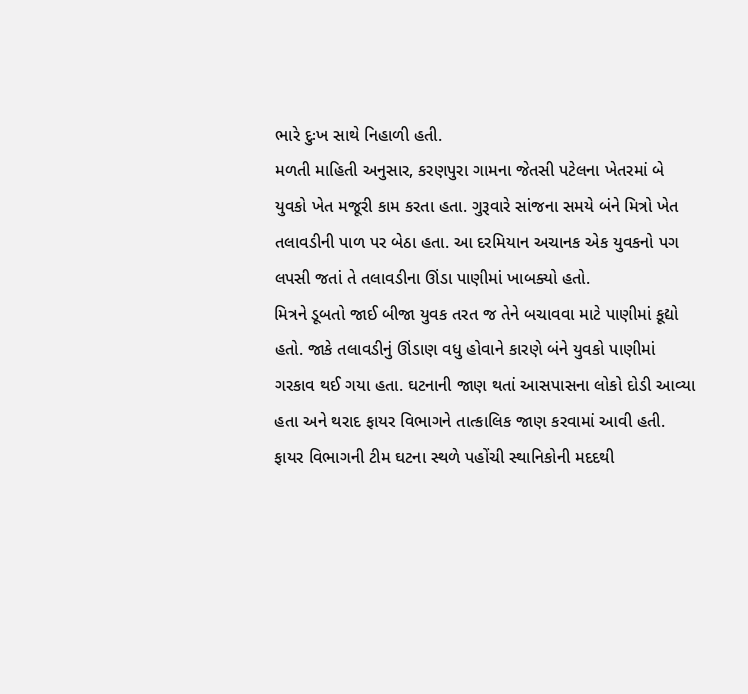ભારે દુઃખ સાથે નિહાળી હતી.
મળતી માહિતી અનુસાર, કરણપુરા ગામના જેતસી પટેલના ખેતરમાં બે યુવકો ખેત મજૂરી કામ કરતા હતા. ગુરૂવારે સાંજના સમયે બંને મિત્રો ખેત તલાવડીની પાળ પર બેઠા હતા. આ દરમિયાન અચાનક એક યુવકનો પગ લપસી જતાં તે તલાવડીના ઊંડા પાણીમાં ખાબક્યો હતો.
મિત્રને ડૂબતો જાઈ બીજા યુવક તરત જ તેને બચાવવા માટે પાણીમાં કૂદ્યો હતો. જાકે તલાવડીનું ઊંડાણ વધુ હોવાને કારણે બંને યુવકો પાણીમાં ગરકાવ થઈ ગયા હતા. ઘટનાની જાણ થતાં આસપાસના લોકો દોડી આવ્યા હતા અને થરાદ ફાયર વિભાગને તાત્કાલિક જાણ કરવામાં આવી હતી.
ફાયર વિભાગની ટીમ ઘટના સ્થળે પહોંચી સ્થાનિકોની મદદથી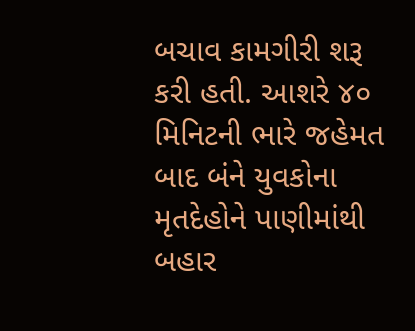બચાવ કામગીરી શરૂ કરી હતી. આશરે ૪૦ મિનિટની ભારે જહેમત બાદ બંને યુવકોના મૃતદેહોને પાણીમાંથી બહાર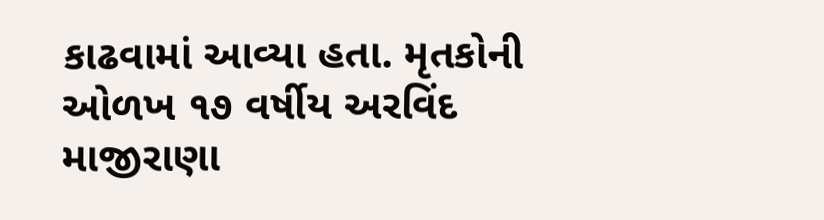કાઢવામાં આવ્યા હતા. મૃતકોની ઓળખ ૧૭ વર્ષીય અરવિંદ માજીરાણા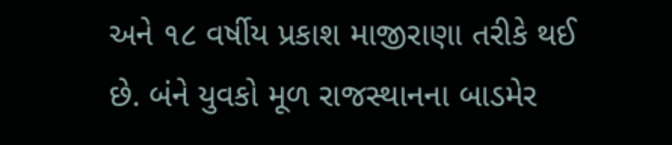અને ૧૮ વર્ષીય પ્રકાશ માજીરાણા તરીકે થઈ છે. બંને યુવકો મૂળ રાજસ્થાનના બાડમેર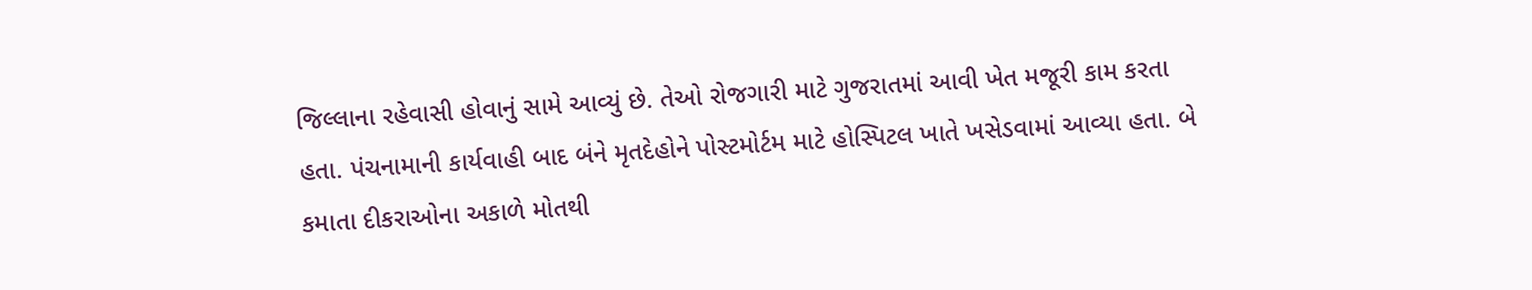જિલ્લાના રહેવાસી હોવાનું સામે આવ્યું છે. તેઓ રોજગારી માટે ગુજરાતમાં આવી ખેત મજૂરી કામ કરતા હતા. પંચનામાની કાર્યવાહી બાદ બંને મૃતદેહોને પોસ્ટમોર્ટમ માટે હોસ્પિટલ ખાતે ખસેડવામાં આવ્યા હતા. બે કમાતા દીકરાઓના અકાળે મોતથી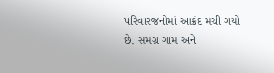પરિવારજનોમાં આક્રંદ મચી ગયો છે. સમગ્ર ગામ અને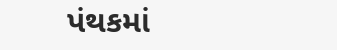પંથકમાં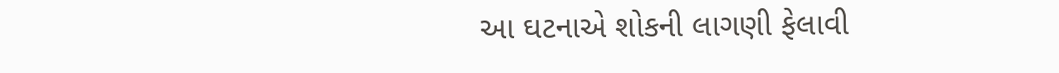આ ઘટનાએ શોકની લાગણી ફેલાવી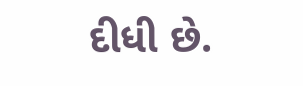દીધી છે.